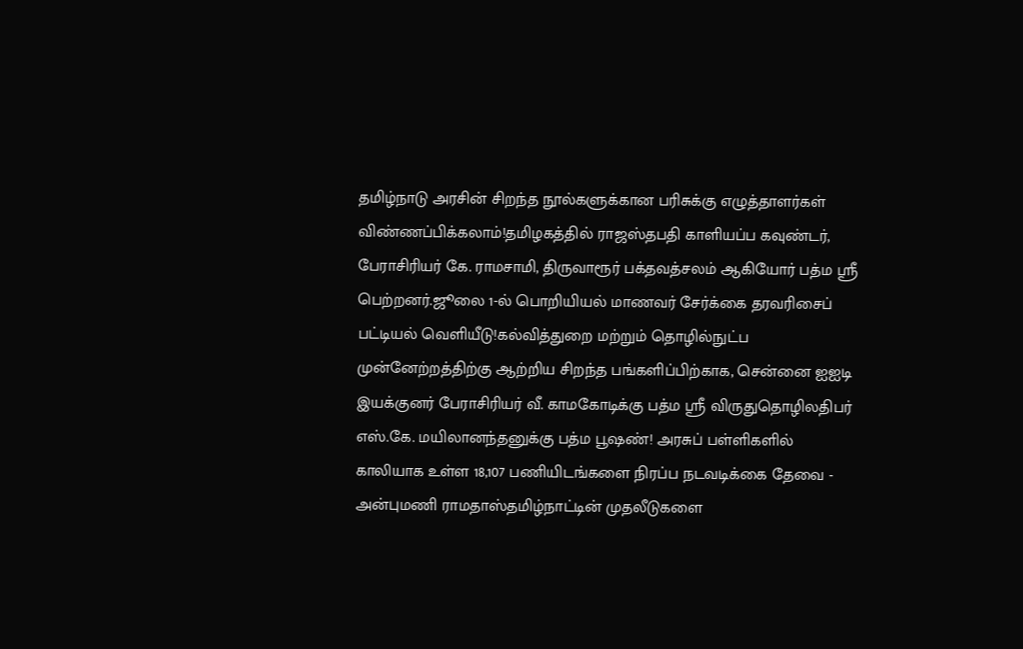தமிழ்நாடு அரசின் சிறந்த நூல்களுக்கான பரிசுக்கு எழுத்தாளர்கள் விண்ணப்பிக்கலாம்!தமிழகத்தில் ராஜஸ்தபதி காளியப்ப கவுண்டர், பேராசிரியர் கே. ராமசாமி, திருவாரூர் பக்தவத்சலம் ஆகியோர் பத்ம ஸ்ரீ பெற்றனர்.ஜூலை 1-ல் பொறியியல் மாணவர் சேர்க்கை தரவரிசைப் பட்டியல் வெளியீடு!கல்வித்துறை மற்றும் தொழில்நுட்ப முன்னேற்றத்திற்கு ஆற்றிய சிறந்த பங்களிப்பிற்காக, சென்னை ஐஐடி இயக்குனர் பேராசிரியர் வீ. காமகோடிக்கு பத்ம ஸ்ரீ விருதுதொழிலதிபர் எஸ்.கே. மயிலானந்தனுக்கு பத்ம பூஷண்! அரசுப் பள்ளிகளில் காலியாக உள்ள 18,107 பணியிடங்களை நிரப்ப நடவடிக்கை தேவை - அன்புமணி ராமதாஸ்தமிழ்நாட்டின் முதலீடுகளை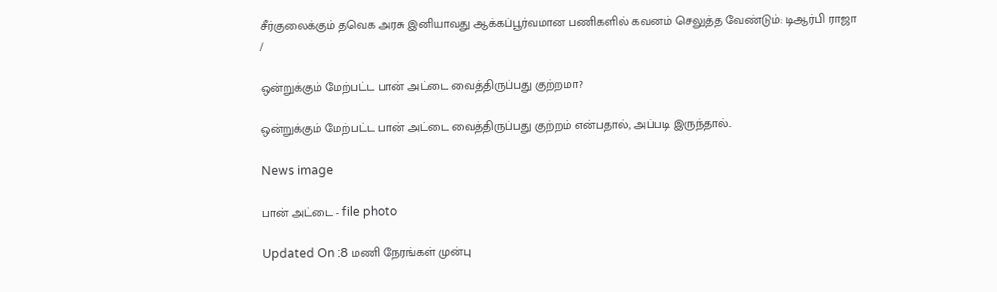சீர்குலைக்கும் தவெக அரசு இனியாவது ஆக்கப்பூர்வமான பணிகளில் கவனம் செலுத்த வேண்டும்: டிஆர்பி ராஜா
/

ஒன்றுக்கும் மேற்பட்ட பான் அட்டை வைத்திருப்பது குற்றமா?

ஒன்றுக்கும் மேற்பட்ட பான் அட்டை வைத்திருப்பது குற்றம் என்பதால், அப்படி இருந்தால்..

News image

பான் அட்டை - file photo

Updated On :8 மணி நேரங்கள் முன்பு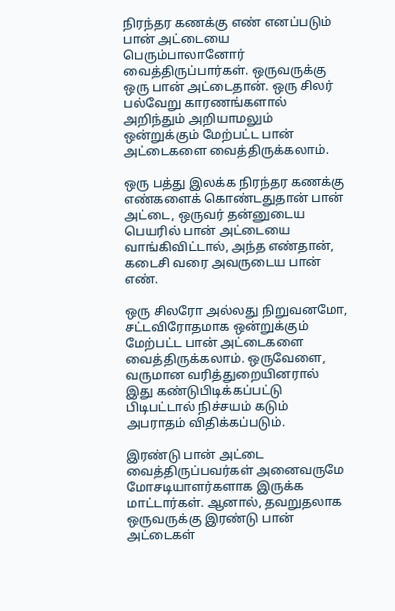நிரந்தர கணக்கு எண் எனப்படும் பான் அட்டையை பெரும்பாலானோர் வைத்திருப்பார்கள். ஒருவருக்கு ஒரு பான் அட்டைதான். ஒரு சிலர் பல்வேறு காரணங்களால் அறிந்தும் அறியாமலும் ஒன்றுக்கும் மேற்பட்ட பான் அட்டைகளை வைத்திருக்கலாம்.

ஒரு பத்து இலக்க நிரந்தர கணக்கு எண்களைக் கொண்டதுதான் பான் அட்டை, ஒருவர் தன்னுடைய பெயரில் பான் அட்டையை வாங்கிவிட்டால், அந்த எண்தான், கடைசி வரை அவருடைய பான் எண்.

ஒரு சிலரோ அல்லது நிறுவனமோ, சட்டவிரோதமாக ஒன்றுக்கும் மேற்பட்ட பான் அட்டைகளை வைத்திருக்கலாம். ஒருவேளை, வருமான வரித்துறையினரால் இது கண்டுபிடிக்கப்பட்டு பிடிபட்டால் நிச்சயம் கடும் அபராதம் விதிக்கப்படும்.

இரண்டு பான் அட்டை வைத்திருப்பவர்கள் அனைவருமே மோசடியாளர்களாக இருக்க மாட்டார்கள். ஆனால், தவறுதலாக ஒருவருக்கு இரண்டு பான் அட்டைகள்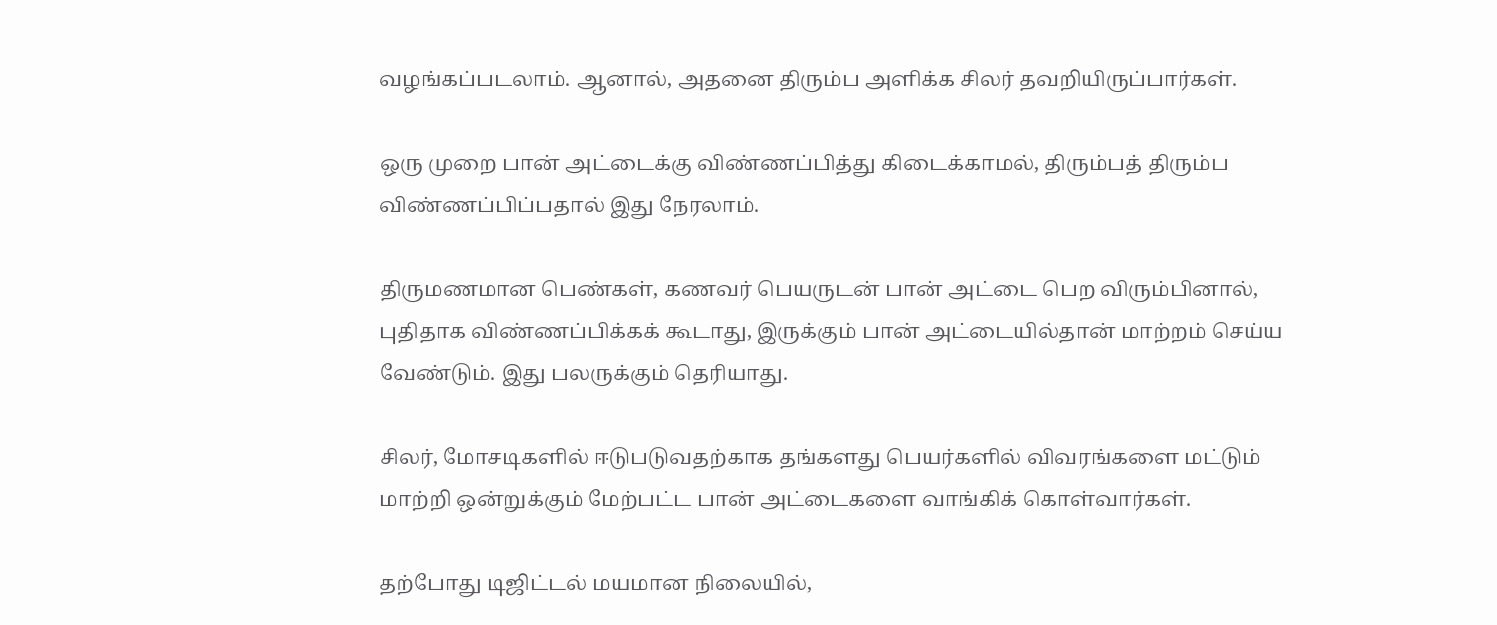வழங்கப்படலாம். ஆனால், அதனை திரும்ப அளிக்க சிலர் தவறியிருப்பார்கள்.

ஒரு முறை பான் அட்டைக்கு விண்ணப்பித்து கிடைக்காமல், திரும்பத் திரும்ப விண்ணப்பிப்பதால் இது நேரலாம்.

திருமணமான பெண்கள், கணவர் பெயருடன் பான் அட்டை பெற விரும்பினால், புதிதாக விண்ணப்பிக்கக் கூடாது, இருக்கும் பான் அட்டையில்தான் மாற்றம் செய்ய வேண்டும். இது பலருக்கும் தெரியாது.

சிலர், மோசடிகளில் ஈடுபடுவதற்காக தங்களது பெயர்களில் விவரங்களை மட்டும் மாற்றி ஒன்றுக்கும் மேற்பட்ட பான் அட்டைகளை வாங்கிக் கொள்வார்கள்.

தற்போது டிஜிட்டல் மயமான நிலையில்,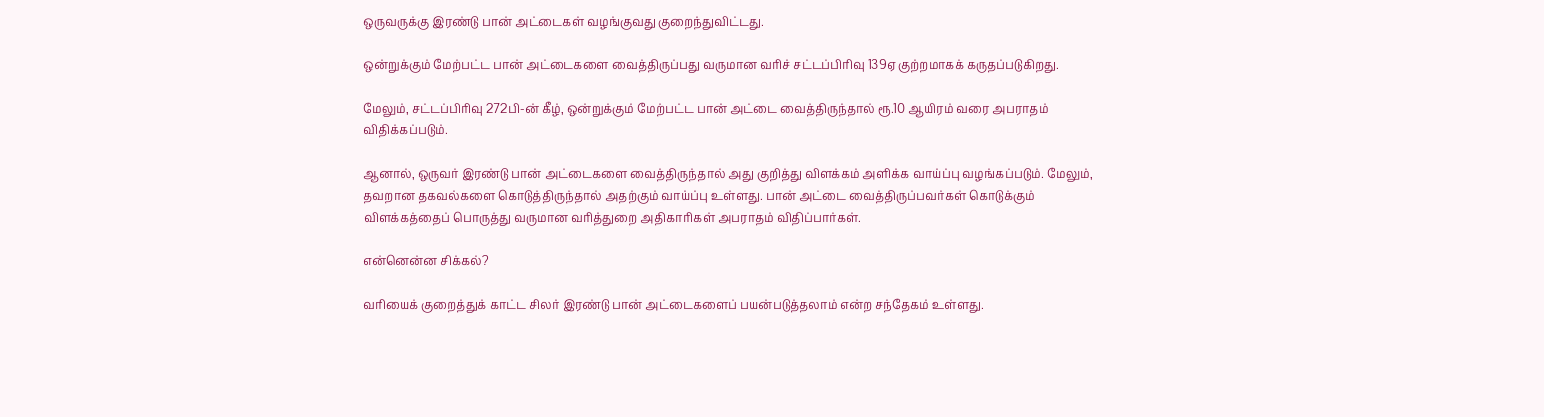ஒருவருக்கு இரண்டு பான் அட்டைகள் வழங்குவது குறைந்துவிட்டது.

ஒன்றுக்கும் மேற்பட்ட பான் அட்டைகளை வைத்திருப்பது வருமான வரிச் சட்டப்பிரிவு 139ஏ குற்றமாகக் கருதப்படுகிறது.

மேலும், சட்டப்பிரிவு 272பி-ன் கீழ், ஒன்றுக்கும் மேற்பட்ட பான் அட்டை வைத்திருந்தால் ரூ.10 ஆயிரம் வரை அபராதம் விதிக்கப்படும்.

ஆனால், ஒருவர் இரண்டு பான் அட்டைகளை வைத்திருந்தால் அது குறித்து விளக்கம் அளிக்க வாய்ப்பு வழங்கப்படும். மேலும், தவறான தகவல்களை கொடுத்திருந்தால் அதற்கும் வாய்ப்பு உள்ளது. பான் அட்டை வைத்திருப்பவர்கள் கொடுக்கும் விளக்கத்தைப் பொருத்து வருமான வரித்துறை அதிகாரிகள் அபராதம் விதிப்பார்கள்.

என்னென்ன சிக்கல்?

வரியைக் குறைத்துக் காட்ட சிலர் இரண்டு பான் அட்டைகளைப் பயன்படுத்தலாம் என்ற சந்தேகம் உள்ளது.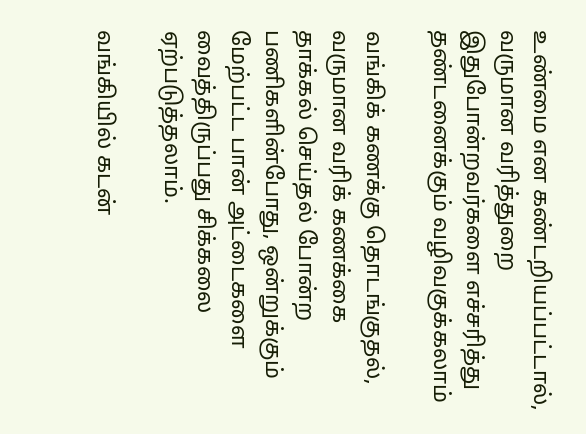உண்மை என கண்டறியப்பட்டால், வருமான வரித்துறை இதுபோன்றவர்களை எச்சரித்து தண்டனைக்கும் வழிவகுக்கலாம்

வங்கிக் கணக்கு தொடங்குதல், வருமான வரிக் கணக்கை தாக்கல் செய்தல் போன்ற பணிகளின்போது, ஒன்றுக்கும் மேற்பட்ட பான் அட்டைகளை வைத்திருப்பது சிக்கலை ஏற்படுத்தலாம்.

வங்கியில் கடன்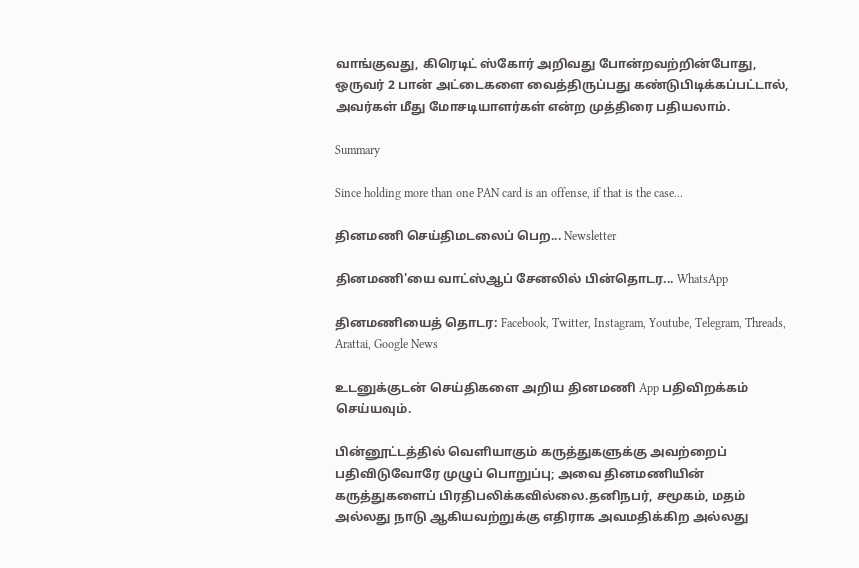வாங்குவது, கிரெடிட் ஸ்கோர் அறிவது போன்றவற்றின்போது, ஒருவர் 2 பான் அட்டைகளை வைத்திருப்பது கண்டுபிடிக்கப்பட்டால், அவர்கள் மீது மோசடியாளர்கள் என்ற முத்திரை பதியலாம்.

Summary

Since holding more than one PAN card is an offense, if that is the case...

தினமணி செய்திமடலைப் பெற... Newsletter

தினமணி'யை வாட்ஸ்ஆப் சேனலில் பின்தொடர... WhatsApp

தினமணியைத் தொடர: Facebook, Twitter, Instagram, Youtube, Telegram, Threads, Arattai, Google News

உடனுக்குடன் செய்திகளை அறிய தினமணி App பதிவிறக்கம் செய்யவும்.

பின்னூட்டத்தில் வெளியாகும் கருத்துகளுக்கு அவற்றைப் பதிவிடுவோரே முழுப் பொறுப்பு; அவை தினமணியின் கருத்துகளைப் பிரதிபலிக்கவில்லை.தனிநபர், சமூகம், மதம் அல்லது நாடு ஆகியவற்றுக்கு எதிராக அவமதிக்கிற அல்லது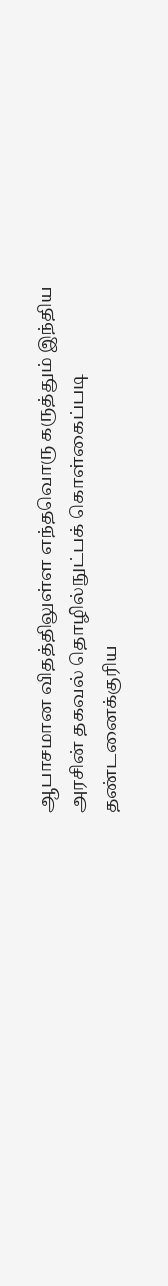ஆபாசமான விதத்திலுள்ள எந்தவொரு கருத்தும் இந்திய அரசின் தகவல் தொழில்நுட்பக் கொள்கைப்படி தண்டனைக்குரிய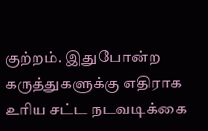குற்றம். இதுபோன்ற கருத்துகளுக்கு எதிராக உரிய சட்ட நடவடிக்கை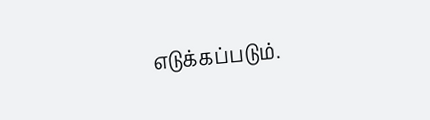எடுக்கப்படும்.